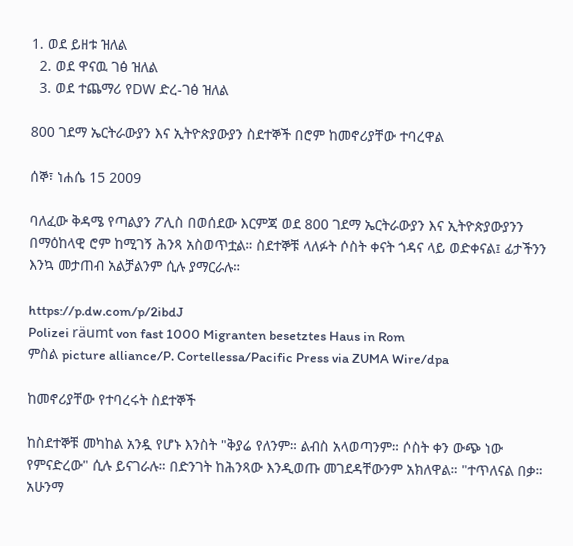1. ወደ ይዘቱ ዝለል
  2. ወደ ዋናዉ ገፅ ዝለል
  3. ወደ ተጨማሪ የDW ድረ-ገፅ ዝለል

800 ገደማ ኤርትራውያን እና ኢትዮጵያውያን ስደተኞች በሮም ከመኖሪያቸው ተባረዋል

ሰኞ፣ ነሐሴ 15 2009

ባለፈው ቅዳሜ የጣልያን ፖሊስ በወሰደው እርምጃ ወደ 800 ገደማ ኤርትራውያን እና ኢትዮጵያውያንን በማዕከላዊ ሮም ከሚገኝ ሕንጻ አስወጥቷል። ስደተኞቹ ላለፉት ሶስት ቀናት ጎዳና ላይ ወድቀናል፤ ፊታችንን እንኳ መታጠብ አልቻልንም ሲሉ ያማርራሉ።

https://p.dw.com/p/2ibdJ
Polizei räumt von fast 1000 Migranten besetztes Haus in Rom
ምስል picture alliance/P. Cortellessa/Pacific Press via ZUMA Wire/dpa

ከመኖሪያቸው የተባረሩት ስደተኞች

ከስደተኞቹ መካከል አንዷ የሆኑ እንስት "ቅያሬ የለንም። ልብስ አላወጣንም። ሶስት ቀን ውጭ ነው የምናድረው" ሲሉ ይናገራሉ። በድንገት ከሕንጻው እንዲወጡ መገደዳቸውንም አክለዋል። "ተጥለናል በቃ። አሁንማ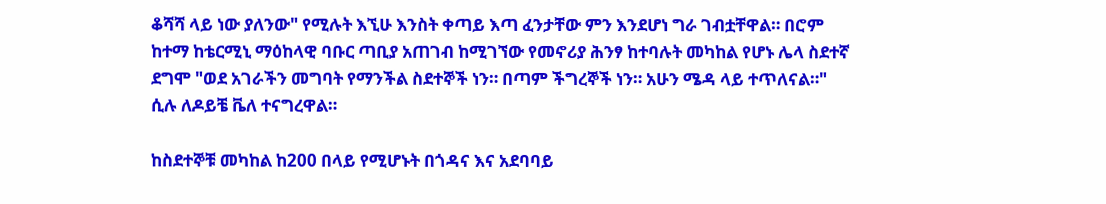ቆሻሻ ላይ ነው ያለንው" የሚሉት እኚሁ እንስት ቀጣይ እጣ ፈንታቸው ምን እንደሆነ ግራ ገብቷቸዋል። በሮም ከተማ ከቴርሚኒ ማዕከላዊ ባቡር ጣቢያ አጠገብ ከሚገኘው የመኖሪያ ሕንፃ ከተባሉት መካከል የሆኑ ሌላ ስደተኛ ደግሞ "ወደ አገራችን መግባት የማንችል ስደተኞች ነን። በጣም ችግረኞች ነን። አሁን ሜዳ ላይ ተጥለናል።" ሲሉ ለዶይቼ ቬለ ተናግረዋል።

ከስደተኞቹ መካከል ከ200 በላይ የሚሆኑት በጎዳና እና አደባባይ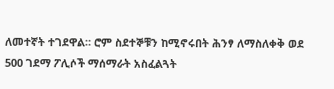ለመተኛት ተገደዋል። ሮም ስደተኞቹን ከሚኖሩበት ሕንፃ ለማስለቀቅ ወደ 500 ገደማ ፖሊሶች ማሰማራት አስፈልጓት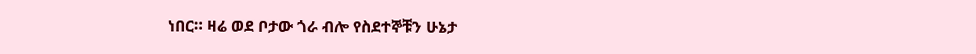ነበር። ዛሬ ወደ ቦታው ጎራ ብሎ የስደተኞቹን ሁኔታ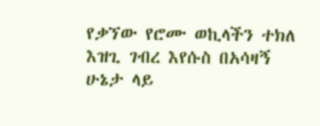የቃኘው የሮሙ ወኪላችን ተክለ እዝጊ ገብረ እየሱስ በአሳዛኝ ሁኔታ ላይ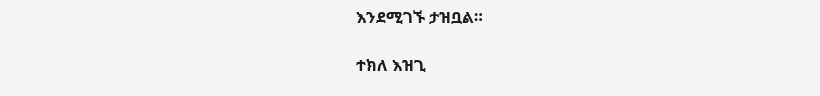እንደሚገኙ ታዝቧል።

ተክለ እዝጊ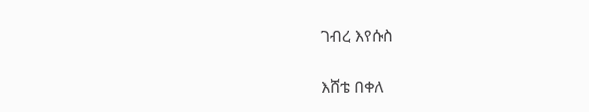ገብረ እየሱስ

እሸቴ በቀለ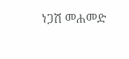ነጋሽ መሐመድ